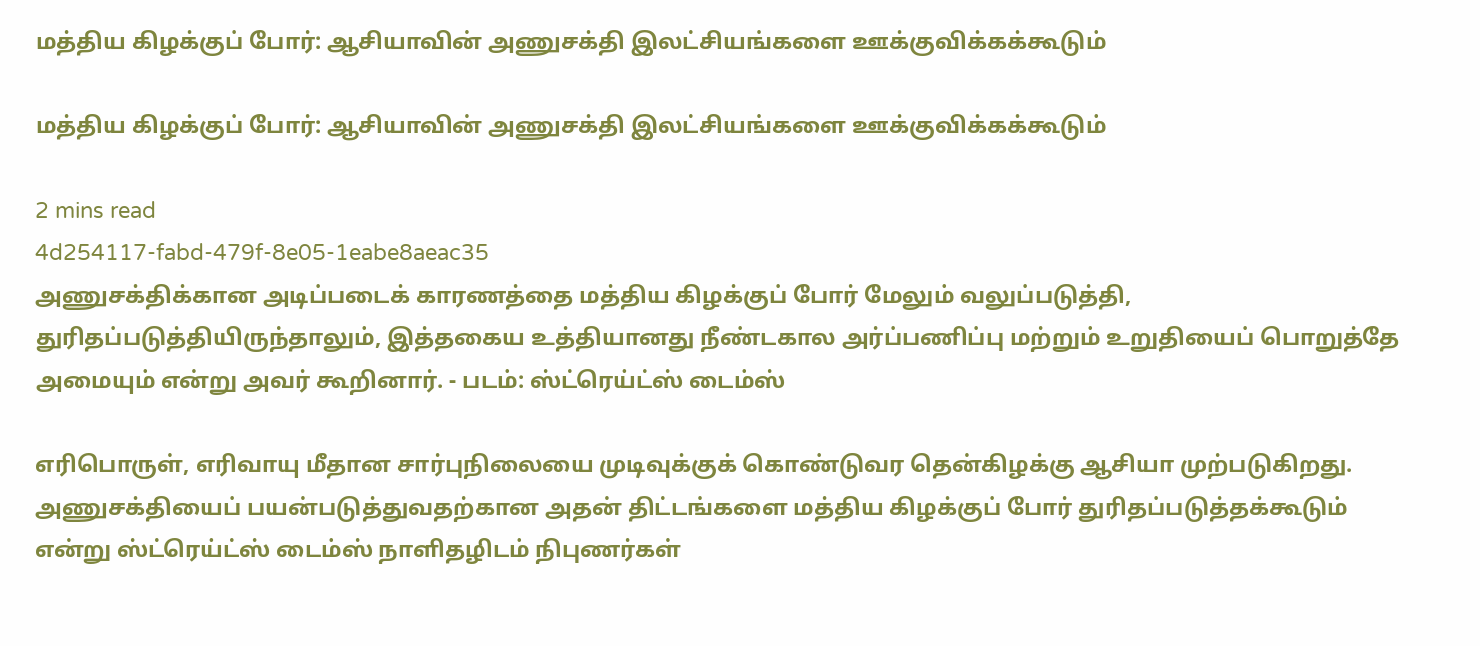மத்திய கிழக்குப் போர்: ஆசியாவின் அணுசக்தி இலட்சியங்களை ஊக்குவிக்கக்கூடும்

மத்திய கிழக்குப் போர்: ஆசியாவின் அணுசக்தி இலட்சியங்களை ஊக்குவிக்கக்கூடும்

2 mins read
4d254117-fabd-479f-8e05-1eabe8aeac35
அணுசக்திக்கான அடிப்படைக் காரணத்தை மத்திய கிழக்குப் போர் மேலும் வலுப்படுத்தி, துரிதப்படுத்தியிருந்தாலும், இத்தகைய உத்தியானது நீண்டகால அர்ப்பணிப்பு மற்றும் உறுதியைப் பொறுத்தே அமையும் என்று அவர் கூறினார். - படம்: ஸ்ட்ரெய்ட்ஸ் டைம்ஸ்

எரிபொருள், எரிவாயு மீதான சார்புநிலையை முடிவுக்குக் கொண்டுவர தென்கிழக்கு ஆசியா முற்படுகிறது. அணுசக்தியைப் பயன்படுத்துவதற்கான அதன் திட்டங்களை மத்திய கிழக்குப் போர் துரிதப்படுத்தக்கூடும் என்று ஸ்ட்ரெய்ட்ஸ் டைம்ஸ் நாளிதழிடம் நிபுணர்கள்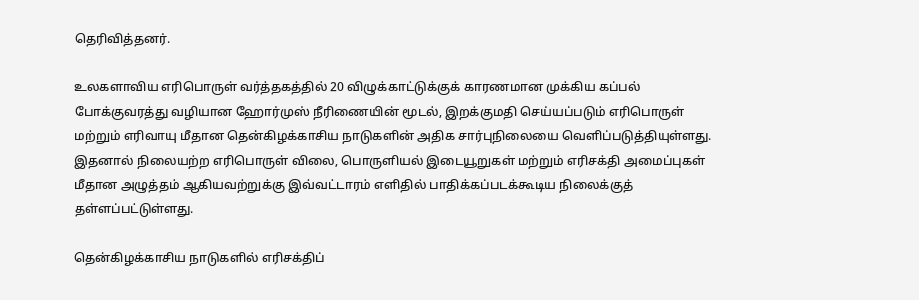தெரிவித்தனர்.

உலகளாவிய எரிபொருள் வர்த்தகத்தில் 20 விழுக்காட்டுக்குக் காரணமான முக்கிய கப்பல் போக்குவரத்து வழியான ஹோர்முஸ் நீரிணையின் மூடல், இறக்குமதி செய்யப்படும் எரிபொருள் மற்றும் எரிவாயு மீதான தென்கிழக்காசிய நாடுகளின் அதிக சார்புநிலையை வெளிப்படுத்தியுள்ளது. இதனால் நிலையற்ற எரிபொருள் விலை, பொருளியல் இடையூறுகள் மற்றும் எரிசக்தி அமைப்புகள் மீதான அழுத்தம் ஆகியவற்றுக்கு இவ்வட்டாரம் எளிதில் பாதிக்கப்படக்கூடிய நிலைக்குத் தள்ளப்பட்டுள்ளது.

தென்கிழக்காசிய நாடுகளில் எரிசக்திப்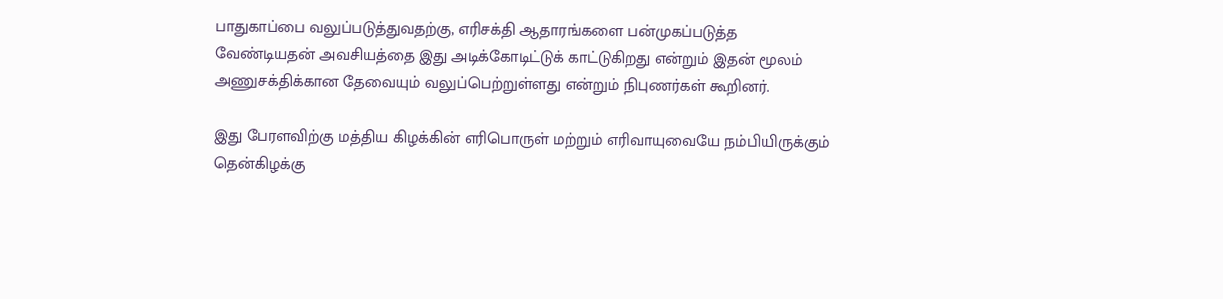பாதுகாப்பை வலுப்படுத்துவதற்கு, எரிசக்தி ஆதாரங்களை பன்முகப்படுத்த வேண்டியதன் அவசியத்தை இது அடிக்கோடிட்டுக் காட்டுகிறது என்றும் இதன் மூலம் அணுசக்திக்கான தேவையும் வலுப்பெற்றுள்ளது என்றும் நிபுணர்கள் கூறினர்.

இது பேரளவிற்கு மத்திய கிழக்கின் எரிபொருள் மற்றும் எரிவாயுவையே நம்பியிருக்கும் தென்கிழக்கு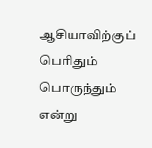ஆசியாவிற்குப் பெரிதும் பொருந்தும் என்று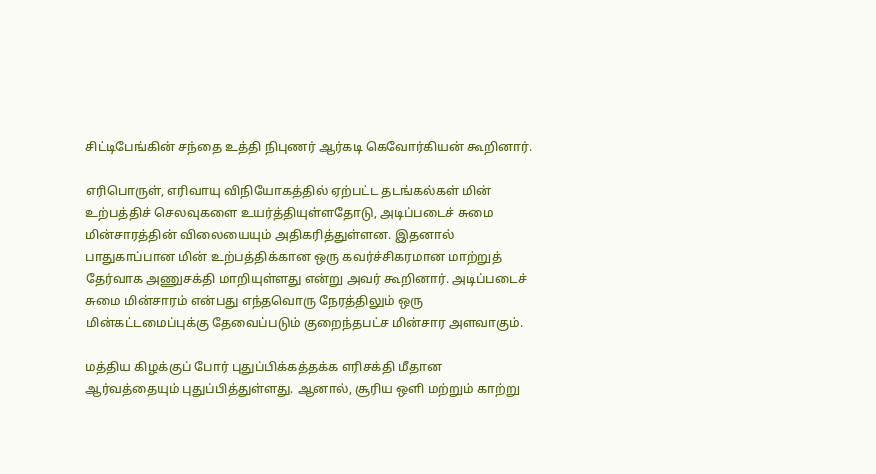சிட்டிபேங்கின் சந்தை உத்தி நிபுணர் ஆர்கடி கெவோர்கியன் கூறினார்.

எரிபொருள், எரிவாயு விநியோகத்தில் ஏற்பட்ட தடங்கல்கள் மின் உற்பத்திச் செலவுகளை உயர்த்தியுள்ளதோடு, அடிப்படைச் சுமை மின்சாரத்தின் விலையையும் அதிகரித்துள்ளன. இதனால் பாதுகாப்பான மின் உற்பத்திக்கான ஒரு கவர்ச்சிகரமான மாற்றுத் தேர்வாக அணுசக்தி மாறியுள்ளது என்று அவர் கூறினார். அடிப்படைச் சுமை மின்சாரம் என்பது எந்தவொரு நேரத்திலும் ஒரு மின்கட்டமைப்புக்கு தேவைப்படும் குறைந்தபட்ச மின்சார அளவாகும்.

மத்திய கிழக்குப் போர் புதுப்பிக்கத்தக்க எரிசக்தி மீதான ஆர்வத்தையும் புதுப்பித்துள்ளது. ஆனால், சூரிய ஒளி மற்றும் காற்று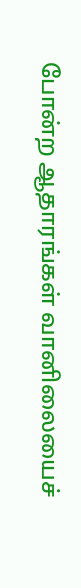போன்ற ஆதாரங்கள் வானிலையைச்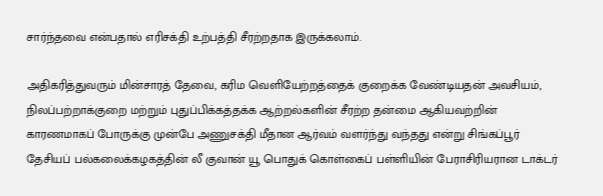சார்ந்தவை என்பதால் எரிசக்தி உற்பத்தி சீரற்றதாக இருக்கலாம்.

அதிகரித்துவரும் மின்சாரத் தேவை, கரிம வெளியேற்றத்தைக் குறைக்க வேண்டியதன் அவசியம், நிலப்பற்றாக்குறை மற்றும் புதுப்பிக்கத்தக்க ஆற்றல்களின் சீரற்ற தன்மை ஆகியவற்றின் காரணமாகப் போருக்கு முன்பே அணுசக்தி மீதான ஆர்வம் வளர்ந்து வந்தது என்று சிங்கப்பூர் தேசியப் பல்கலைக்கழகத்தின் லீ குவான் யூ பொதுக் கொள்கைப் பள்ளியின் பேராசிரியரான டாக்டர்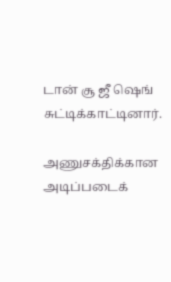டான் சூ ஜீ ஷெங் சுட்டிக்காட்டினார்.

அணுசக்திக்கான அடிப்படைக்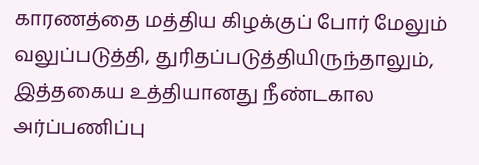காரணத்தை மத்திய கிழக்குப் போர் மேலும் வலுப்படுத்தி, துரிதப்படுத்தியிருந்தாலும், இத்தகைய உத்தியானது நீண்டகால அர்ப்பணிப்பு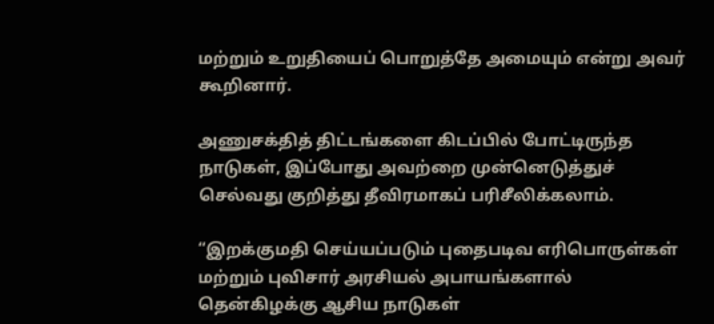மற்றும் உறுதியைப் பொறுத்தே அமையும் என்று அவர் கூறினார்.

அணுசக்தித் திட்டங்களை கிடப்பில் போட்டிருந்த நாடுகள், இப்போது அவற்றை முன்னெடுத்துச் செல்வது குறித்து தீவிரமாகப் பரிசீலிக்கலாம்.

“இறக்குமதி செய்யப்படும் புதைபடிவ எரிபொருள்கள் மற்றும் புவிசார் அரசியல் அபாயங்களால் தென்கிழக்கு ஆசிய நாடுகள்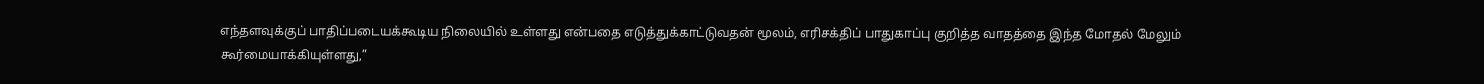எந்தளவுக்குப் பாதிப்படையக்கூடிய நிலையில் உள்ளது என்பதை எடுத்துக்காட்டுவதன் மூலம், எரிசக்திப் பாதுகாப்பு குறித்த வாதத்தை இந்த மோதல் மேலும் கூர்மையாக்கியுள்ளது,”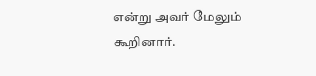என்று அவர் மேலும் கூறினார்.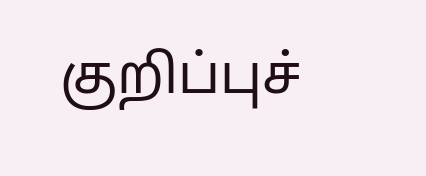குறிப்புச்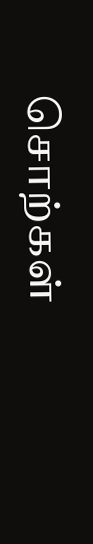சொற்கள்